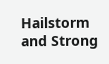Hailstorm and Strong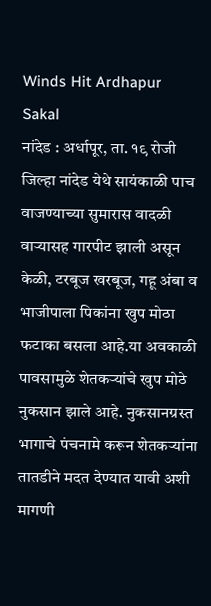Winds Hit Ardhapur
Sakal
नांदेड : अर्धापूर, ता. १९ रोजी जिल्हा नांदेड येथे सायंकाळी पाच वाजण्याच्या सुमारास वादळी वाऱ्यासह गारपीट झाली असून केळी, टरबूज खरबूज, गहू अंबा व भाजीपाला पिकांना खुप मोठा फटाका बसला आहे.या अवकाळी पावसामुळे शेतकऱ्यांचे खुप मोठे नुकसान झाले आहे. नुकसानग्रस्त भागाचे पंचनामे करून शेतकऱ्यांना तातडीने मदत देण्यात यावी अशी मागणी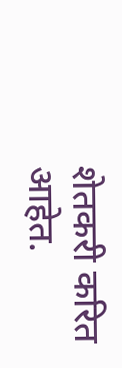शेतकरी करित आहेत.